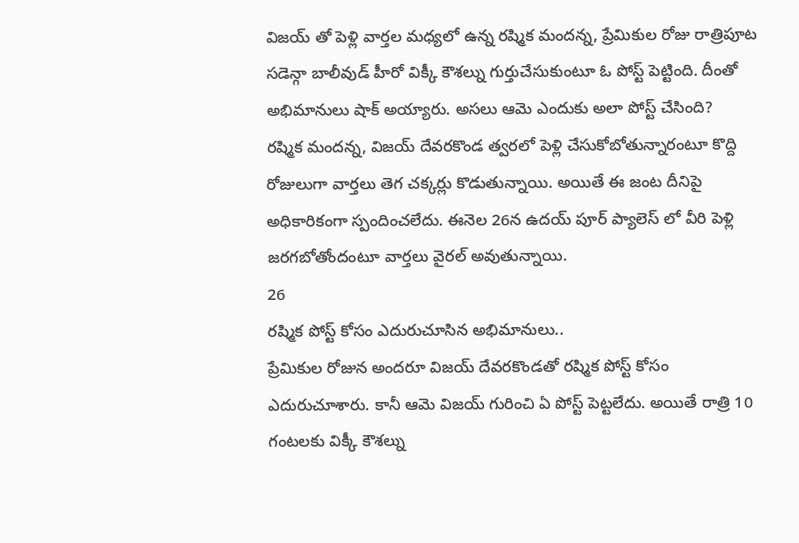విజయ్ తో పెళ్లి వార్తల మధ్యలో ఉన్న రష్మిక మందన్న, ప్రేమికుల రోజు రాత్రిపూట సడెన్గా బాలీవుడ్ హీరో విక్కీ కౌశల్ను గుర్తుచేసుకుంటూ ఓ పోస్ట్ పెట్టింది. దీంతో అభిమానులు షాక్ అయ్యారు. అసలు ఆమె ఎందుకు అలా పోస్ట్ చేసింది?
రష్మిక మందన్న, విజయ్ దేవరకొండ త్వరలో పెళ్లి చేసుకోబోతున్నారంటూ కొద్ది రోజులుగా వార్తలు తెగ చక్కర్లు కొడుతున్నాయి. అయితే ఈ జంట దీనిపై అధికారికంగా స్పందించలేదు. ఈనెల 26న ఉదయ్ పూర్ ప్యాలెస్ లో వీరి పెళ్లి జరగబోతోందంటూ వార్తలు వైరల్ అవుతున్నాయి.
26
రష్మిక పోస్ట్ కోసం ఎదురుచూసిన అభిమానులు..
ప్రేమికుల రోజున అందరూ విజయ్ దేవరకొండతో రష్మిక పోస్ట్ కోసం ఎదురుచూశారు. కానీ ఆమె విజయ్ గురించి ఏ పోస్ట్ పెట్టలేదు. అయితే రాత్రి 10 గంటలకు విక్కీ కౌశల్ను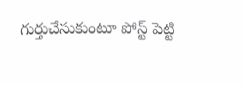గుర్తుచేసుకుంటూ పోస్ట్ పెట్టి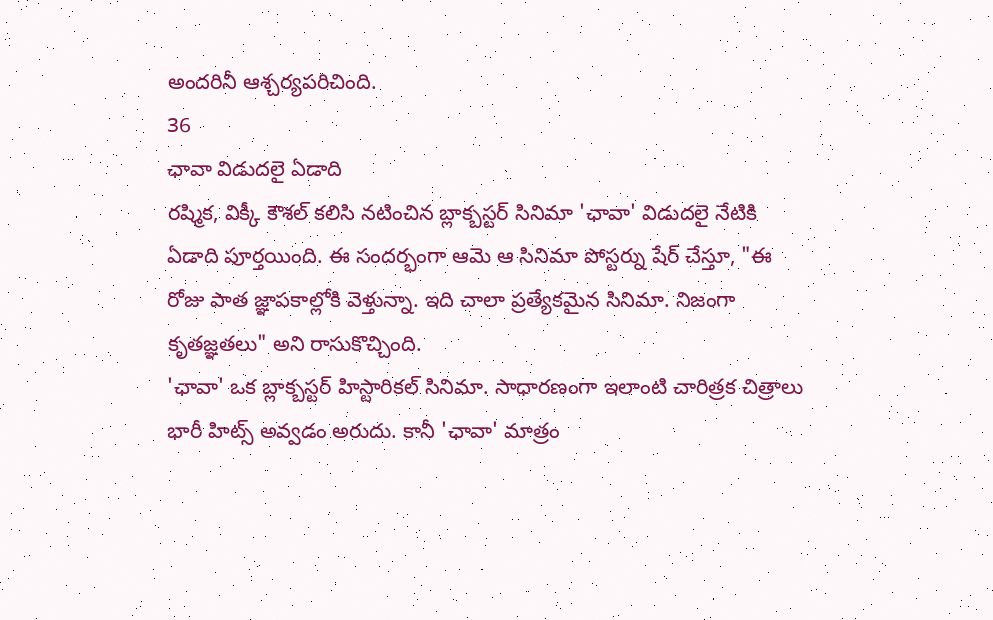అందరినీ ఆశ్చర్యపరిచింది.
36
ఛావా విడుదలై ఏడాది
రష్మిక, విక్కీ కౌశల్ కలిసి నటించిన బ్లాక్బస్టర్ సినిమా 'ఛావా' విడుదలై నేటికి ఏడాది పూర్తయింది. ఈ సందర్భంగా ఆమె ఆ సినిమా పోస్టర్ను షేర్ చేస్తూ, "ఈ రోజు పాత జ్ఞాపకాల్లోకి వెళ్తున్నా. ఇది చాలా ప్రత్యేకమైన సినిమా. నిజంగా కృతజ్ఞతలు" అని రాసుకొచ్చింది.
'ఛావా' ఒక బ్లాక్బస్టర్ హిస్టారికల్ సినిమా. సాధారణంగా ఇలాంటి చారిత్రక చిత్రాలు భారీ హిట్స్ అవ్వడం అరుదు. కానీ 'ఛావా' మాత్రం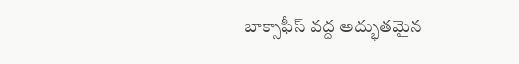బాక్సాఫీస్ వద్ద అద్భుతమైన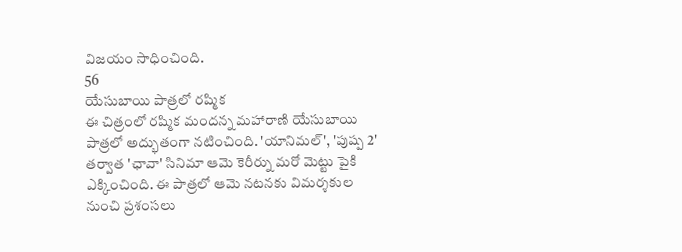విజయం సాధించింది.
56
యేసుబాయి పాత్రలో రష్మిక
ఈ చిత్రంలో రష్మిక మందన్న మహారాణి యేసుబాయి పాత్రలో అద్భుతంగా నటించింది. 'యానిమల్', 'పుష్ప 2' తర్వాత 'ఛావా' సినిమా ఆమె కెరీర్ను మరో మెట్టు పైకి ఎక్కించింది. ఈ పాత్రలో ఆమె నటనకు విమర్శకుల నుంచి ప్రశంసలు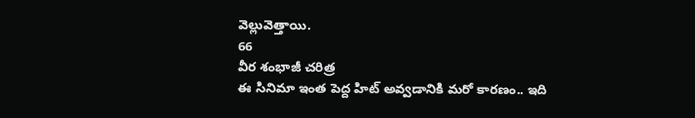వెల్లువెత్తాయి.
66
వీర శంభాజీ చరిత్ర
ఈ సినిమా ఇంత పెద్ద హిట్ అవ్వడానికి మరో కారణం.. ఇది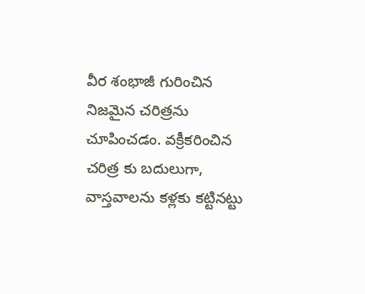వీర శంభాజీ గురించిన నిజమైన చరిత్రను చూపించడం. వక్రీకరించిన చరిత్ర కు బదులుగా, వాస్తవాలను కళ్లకు కట్టినట్టు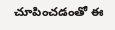చూపించడంతో ఈ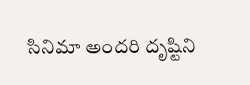సినిమా అందరి దృష్టిని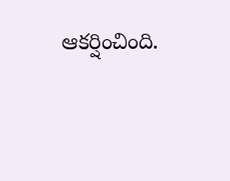ఆకర్షించింది.